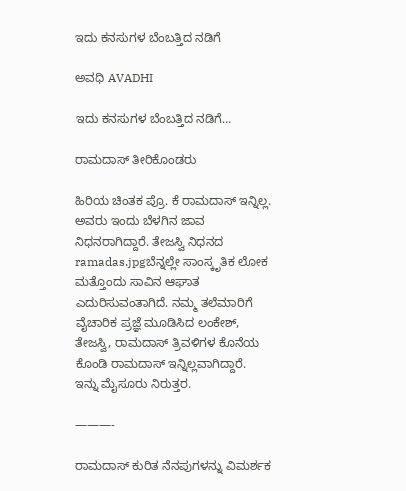ಇದು ಕನಸುಗಳ ಬೆಂಬತ್ತಿದ ನಡಿಗೆ‍

ಅವಧಿ AVADHI

ಇದು ಕನಸುಗಳ ಬೆಂಬತ್ತಿದ ನಡಿಗೆ...

ರಾಮದಾಸ್ ತೀರಿಕೊಂಡರು

ಹಿರಿಯ ಚಿಂತಕ ಪ್ರೊ. ಕೆ ರಾಮದಾಸ್ ಇನ್ನಿಲ್ಲ. ಅವರು ಇಂದು ಬೆಳಗಿನ ಜಾವ ನಿಧನರಾಗಿದ್ದಾರೆ. ತೇಜಸ್ವಿ ನಿಧನದ ramadas.jpgಬೆನ್ನಲ್ಲೇ ಸಾಂಸ್ಕೃತಿಕ ಲೋಕ ಮತ್ತೊಂದು ಸಾವಿನ ಆಘಾತ ಎದುರಿಸುವಂತಾಗಿದೆ. ನಮ್ಮ ತಲೆಮಾರಿಗೆ ವೈಚಾರಿಕ ಪ್ರಜ್ಞೆ ಮೂಡಿಸಿದ ಲಂಕೇಶ್, ತೇಜಸ್ವಿ, ರಾಮದಾಸ್ ತ್ರಿವಳಿಗಳ ಕೊನೆಯ ಕೊಂಡಿ ರಾಮದಾಸ್ ಇನ್ನಿಲ್ಲವಾಗಿದ್ದಾರೆ. ಇನ್ನು ಮೈಸೂರು ನಿರುತ್ತರ.

———-

ರಾಮದಾಸ್ ಕುರಿತ ನೆನಪುಗಳನ್ನು ವಿಮರ್ಶಕ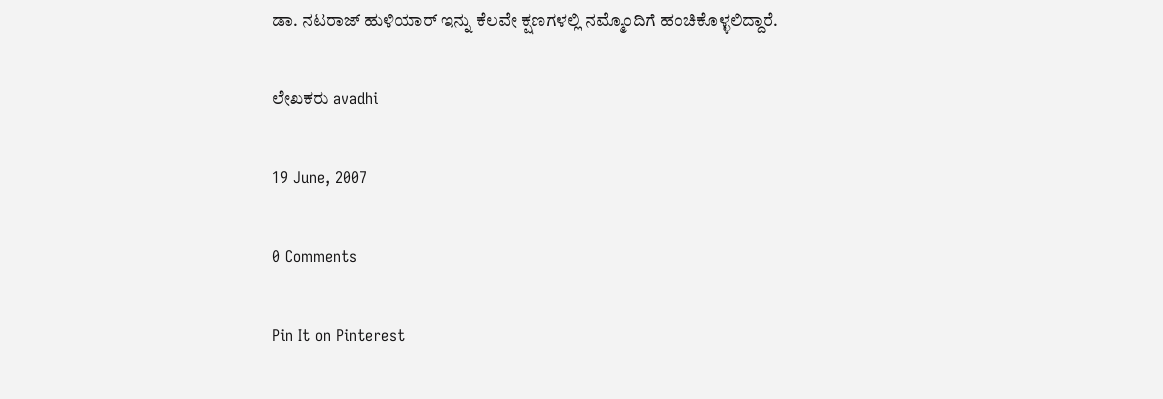ಡಾ. ನಟರಾಜ್ ಹುಳಿಯಾರ್ ಇನ್ನು ಕೆಲವೇ ಕ್ಷಣಗಳಲ್ಲಿ ನಮ್ಮೊಂದಿಗೆ ಹಂಚಿಕೊಳ್ಳಲಿದ್ದಾರೆ.

ಲೇಖಕರು avadhi

19 June, 2007

0 Comments

Pin It on Pinterest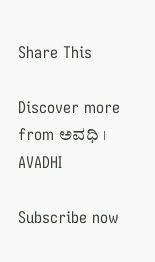Share This

Discover more from ಅವಧಿ । AVADHI

Subscribe now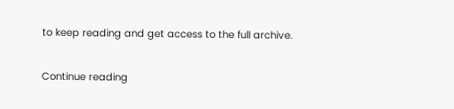to keep reading and get access to the full archive.

Continue reading